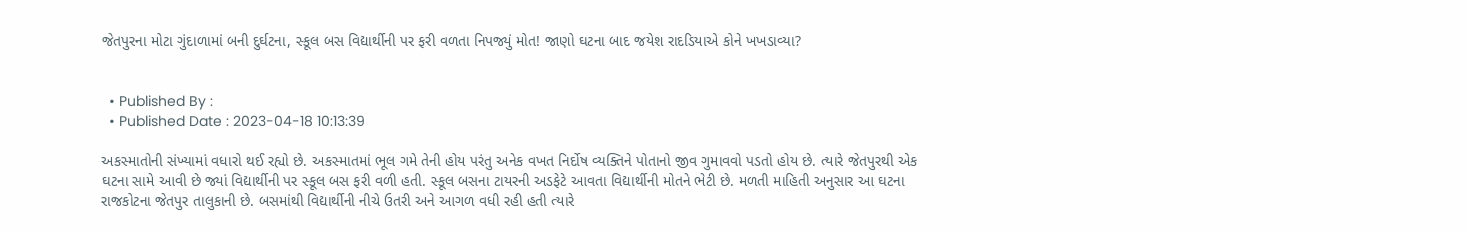જેતપુરના મોટા ગુંદાળામાં બની દુર્ઘટના, સ્કૂલ બસ વિદ્યાર્થીની પર ફરી વળતા નિપજ્યું મોત! જાણો ઘટના બાદ જયેશ રાદડિયાએ કોને ખખડાવ્યા?


  • Published By :
  • Published Date : 2023-04-18 10:13:39

અકસ્માતોની સંખ્યામાં વધારો થઈ રહ્યો છે. અકસ્માતમાં ભૂલ ગમે તેની હોય પરંતુ અનેક વખત નિર્દોષ વ્યક્તિને પોતાનો જીવ ગુમાવવો પડતો હોય છે. ત્યારે જેતપુરથી એક ઘટના સામે આવી છે જ્યાં વિદ્યાર્થીની પર સ્કૂલ બસ ફરી વળી હતી. સ્કૂલ બસના ટાયરની અડફેટે આવતા વિદ્યાર્થીની મોતને ભેટી છે. મળતી માહિતી અનુસાર આ ઘટના રાજકોટના જેતપુર તાલુકાની છે. બસમાંથી વિદ્યાર્થીની નીચે ઉતરી અને આગળ વધી રહી હતી ત્યારે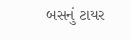બસનું ટાયર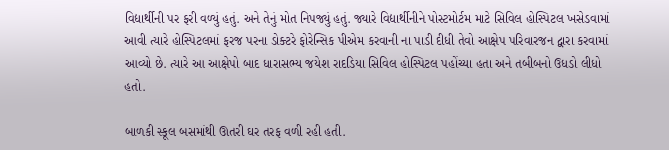વિદ્યાર્થીની પર ફરી વળ્યું હતું. અને તેનું મોત નિપજ્યું હતું. જ્યારે વિદ્યાર્થીનીને પોસ્ટમોર્ટમ માટે સિવિલ હોસ્પિટલ ખસેડવામાં આવી ત્યારે હોસ્પિટલમાં ફરજ પરના ડોક્ટરે ફોરેન્સિક પીએમ કરવાની ના પાડી દીધી તેવો આક્ષેપ પરિવારજન દ્વારા કરવામાં આવ્યો છે. ત્યારે આ આક્ષેપો બાદ ધારાસભ્ય જયેશ રાદડિયા સિવિલ હોસ્પિટલ પહોંચ્યા હતા અને તબીબનો ઉધડો લીધો હતો.

બાળકી સ્કૂલ બસમાંથી ઊતરી ઘર તરફ વળી રહી હતી.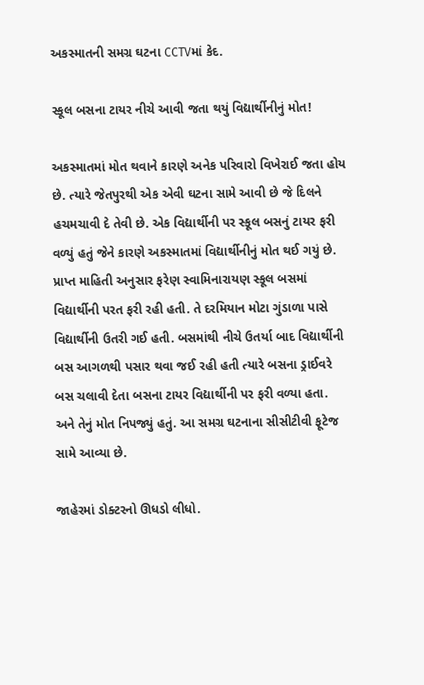અકસ્માતની સમગ્ર ઘટના CCTVમાં કેદ.

સ્કૂલ બસના ટાયર નીચે આવી જતા થયું વિદ્યાર્થીનીનું મોત!

અકસ્માતમાં મોત થવાને કારણે અનેક પરિવારો વિખેરાઈ જતા હોય છે. ત્યારે જેતપુરથી એક એવી ઘટના સામે આવી છે જે દિલને હચમચાવી દે તેવી છે. એક વિદ્યાર્થીની પર સ્કૂલ બસનું ટાયર ફરી વળ્યું હતું જેને કારણે અકસ્માતમાં વિદ્યાર્થીનીનું મોત થઈ ગયું છે. પ્રાપ્ત માહિતી અનુસાર ફરેણ સ્વામિનારાયણ સ્કૂલ બસમાં વિદ્યાર્થીની પરત ફરી રહી હતી. તે દરમિયાન મોટા ગુંડાળા પાસે વિદ્યાર્થીની ઉતરી ગઈ હતી. બસમાંથી નીચે ઉતર્યા બાદ વિદ્યાર્થીની બસ આગળથી પસાર થવા જઈ રહી હતી ત્યારે બસના ડ્રાઈવરે બસ ચલાવી દેતા બસના ટાયર વિદ્યાર્થીની પર ફરી વળ્યા હતા. અને તેનું મોત નિપજ્યું હતું. આ સમગ્ર ઘટનાના સીસીટીવી ફૂટેજ સામે આવ્યા છે.

જાહેરમાં ડોક્ટરનો ઊધડો લીધો.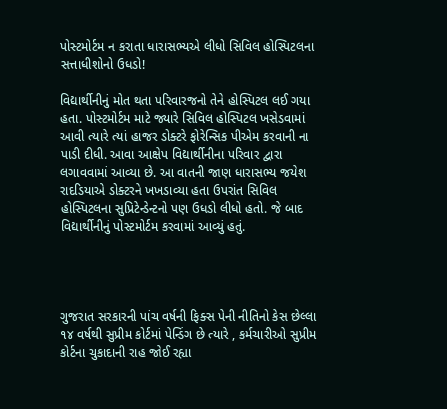પોસ્ટમોર્ટમ ન કરાતા ધારાસભ્યએ લીધો સિવિલ હોસ્પિટલના સત્તાધીશોનો ઉધડો!

વિદ્યાર્થીનીનું મોત થતા પરિવારજનો તેને હોસ્પિટલ લઈ ગયા હતા. પોસ્ટમોર્ટમ માટે જ્યારે સિવિલ હોસ્પિટલ ખસેડવામાં આવી ત્યારે ત્યાં હાજર ડોક્ટરે ફોરેન્સિક પીએમ કરવાની ના પાડી દીધી. આવા આક્ષેપ વિદ્યાર્થીનીના પરિવાર દ્વારા લગાવવામાં આવ્યા છે. આ વાતની જાણ ધારાસભ્ય જયેશ રાદડિયાએ ડોક્ટરને ખખડાવ્યા હતા ઉપરાંત સિવિલ હોસ્પિટલના સુપ્રિટેન્ડેન્ટનો પણ ઉધડો લીધો હતો. જે બાદ વિદ્યાર્થીનીનું પોસ્ટમોર્ટમ કરવામાં આવ્યું હતું.




ગુજરાત સરકારની પાંચ વર્ષની ફિક્સ પેની નીતિનો કેસ છેલ્લા ૧૪ વર્ષથી સુપ્રીમ કોર્ટમાં પેન્ડિંગ છે ત્યારે , કર્મચારીઓ સુપ્રીમ કોર્ટના ચુકાદાની રાહ જોઈ રહ્યા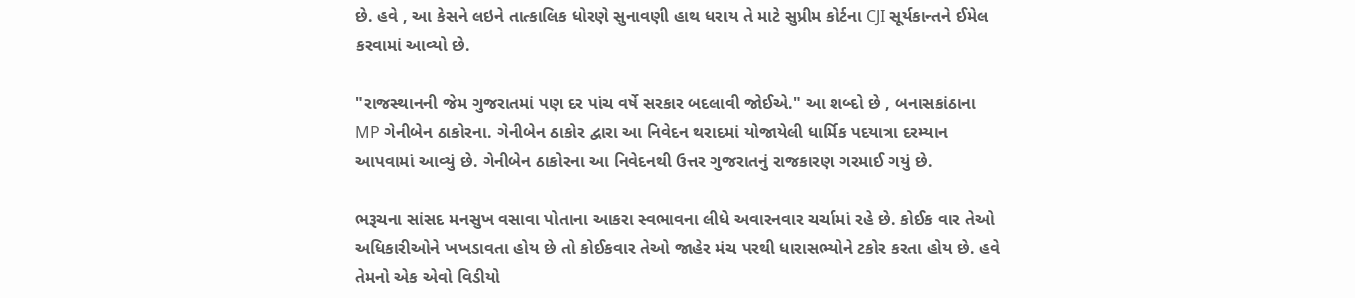છે. હવે , આ કેસને લઇને તાત્કાલિક ધોરણે સુનાવણી હાથ ધરાય તે માટે સુપ્રીમ કોર્ટના CJI સૂર્યકાન્તને ઈમેલ કરવામાં આવ્યો છે.

"રાજસ્થાનની જેમ ગુજરાતમાં પણ દર પાંચ વર્ષે સરકાર બદલાવી જોઈએ." આ શબ્દો છે , બનાસકાંઠાના MP ગેનીબેન ઠાકોરના. ગેનીબેન ઠાકોર દ્વારા આ નિવેદન થરાદમાં યોજાયેલી ધાર્મિક પદયાત્રા દરમ્યાન આપવામાં આવ્યું છે. ગેનીબેન ઠાકોરના આ નિવેદનથી ઉત્તર ગુજરાતનું રાજકારણ ગરમાઈ ગયું છે.

ભરૂચના સાંસદ મનસુખ વસાવા પોતાના આકરા સ્વભાવના લીધે અવારનવાર ચર્ચામાં રહે છે. કોઈક વાર તેઓ અધિકારીઓને ખખડાવતા હોય છે તો કોઈકવાર તેઓ જાહેર મંચ પરથી ધારાસભ્યોને ટકોર કરતા હોય છે. હવે તેમનો એક એવો વિડીયો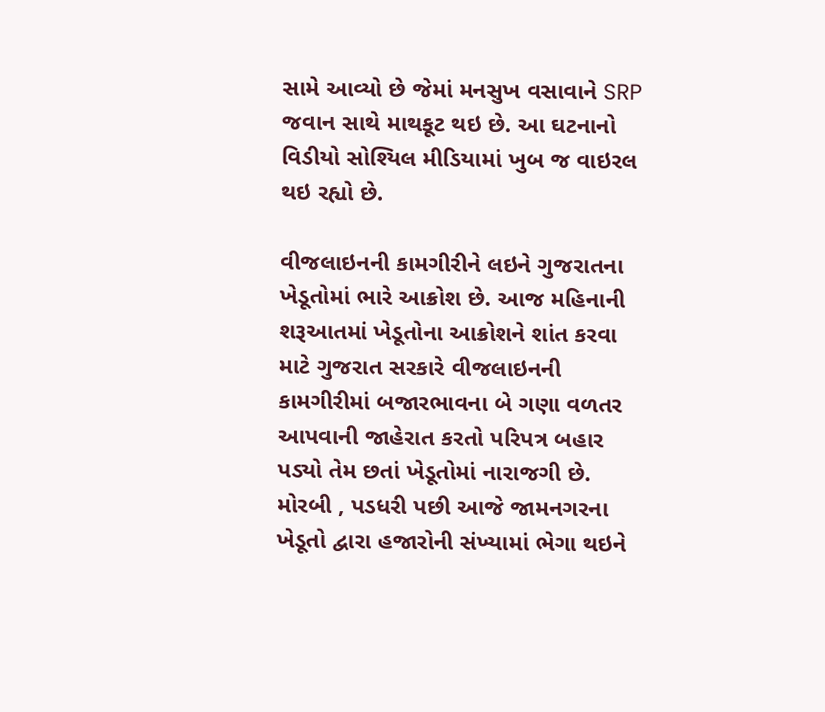સામે આવ્યો છે જેમાં મનસુખ વસાવાને SRP જવાન સાથે માથકૂટ થઇ છે. આ ઘટનાનો વિડીયો સોશ્યિલ મીડિયામાં ખુબ જ વાઇરલ થઇ રહ્યો છે.

વીજલાઇનની કામગીરીને લઇને ગુજરાતના ખેડૂતોમાં ભારે આક્રોશ છે. આજ મહિનાની શરૂઆતમાં ખેડૂતોના આક્રોશને શાંત કરવા માટે ગુજરાત સરકારે વીજલાઇનની કામગીરીમાં બજારભાવના બે ગણા વળતર આપવાની જાહેરાત કરતો પરિપત્ર બહાર પડ્યો તેમ છતાં ખેડૂતોમાં નારાજગી છે. મોરબી , પડધરી પછી આજે જામનગરના ખેડૂતો દ્વારા હજારોની સંખ્યામાં ભેગા થઇને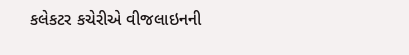કલેકટર કચેરીએ વીજલાઇનની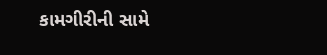કામગીરીની સામે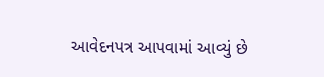આવેદનપત્ર આપવામાં આવ્યું છે